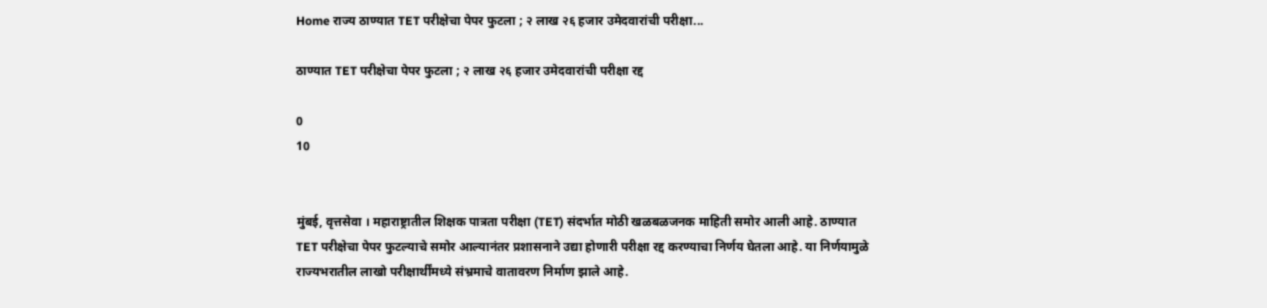Home राज्य ठाण्यात TET परीक्षेचा पेपर फुटला ; २ लाख २६ हजार उमेदवारांची परीक्षा...

ठाण्यात TET परीक्षेचा पेपर फुटला ; २ लाख २६ हजार उमेदवारांची परीक्षा रद्द

0
10


मुंबई, वृत्तसेवा । महाराष्ट्रातील शिक्षक पात्रता परीक्षा (TET) संदर्भात मोठी खळबळजनक माहिती समोर आली आहे. ठाण्यात TET परीक्षेचा पेपर फुटल्याचे समोर आल्यानंतर प्रशासनाने उद्या होणारी परीक्षा रद्द करण्याचा निर्णय घेतला आहे. या निर्णयामुळे राज्यभरातील लाखो परीक्षार्थींमध्ये संभ्रमाचे वातावरण निर्माण झाले आहे.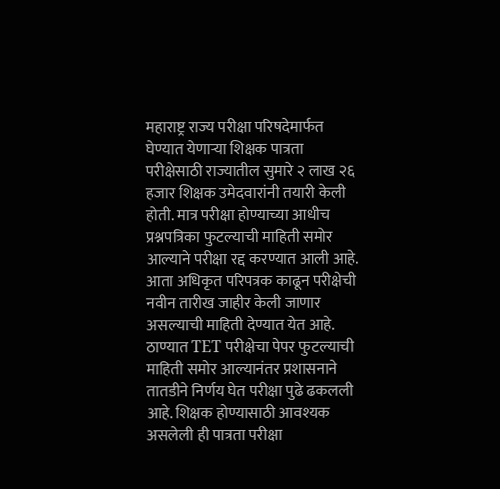महाराष्ट्र राज्य परीक्षा परिषदेमार्फत घेण्यात येणाऱ्या शिक्षक पात्रता परीक्षेसाठी राज्यातील सुमारे २ लाख २६ हजार शिक्षक उमेदवारांनी तयारी केली होती. मात्र परीक्षा होण्याच्या आधीच प्रश्नपत्रिका फुटल्याची माहिती समोर आल्याने परीक्षा रद्द करण्यात आली आहे. आता अधिकृत परिपत्रक काढून परीक्षेची नवीन तारीख जाहीर केली जाणार असल्याची माहिती देण्यात येत आहे. ठाण्यात TET परीक्षेचा पेपर फुटल्याची माहिती समोर आल्यानंतर प्रशासनाने तातडीने निर्णय घेत परीक्षा पुढे ढकलली आहे. शिक्षक होण्यासाठी आवश्यक असलेली ही पात्रता परीक्षा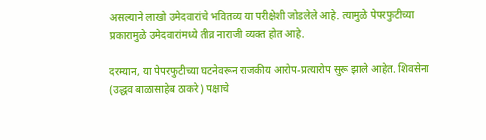असल्याने लाखो उमेदवारांचे भवितव्य या परीक्षेशी जोडलेले आहे. त्यामुळे पेपरफुटीच्या प्रकारामुळे उमेदवारांमध्ये तीव्र नाराजी व्यक्त होत आहे.

दरम्यान, या पेपरफुटीच्या घटनेवरून राजकीय आरोप-प्रत्यारोप सुरू झाले आहेत. शिवसेना (उद्धव बाळासाहेब ठाकरे) पक्षाचे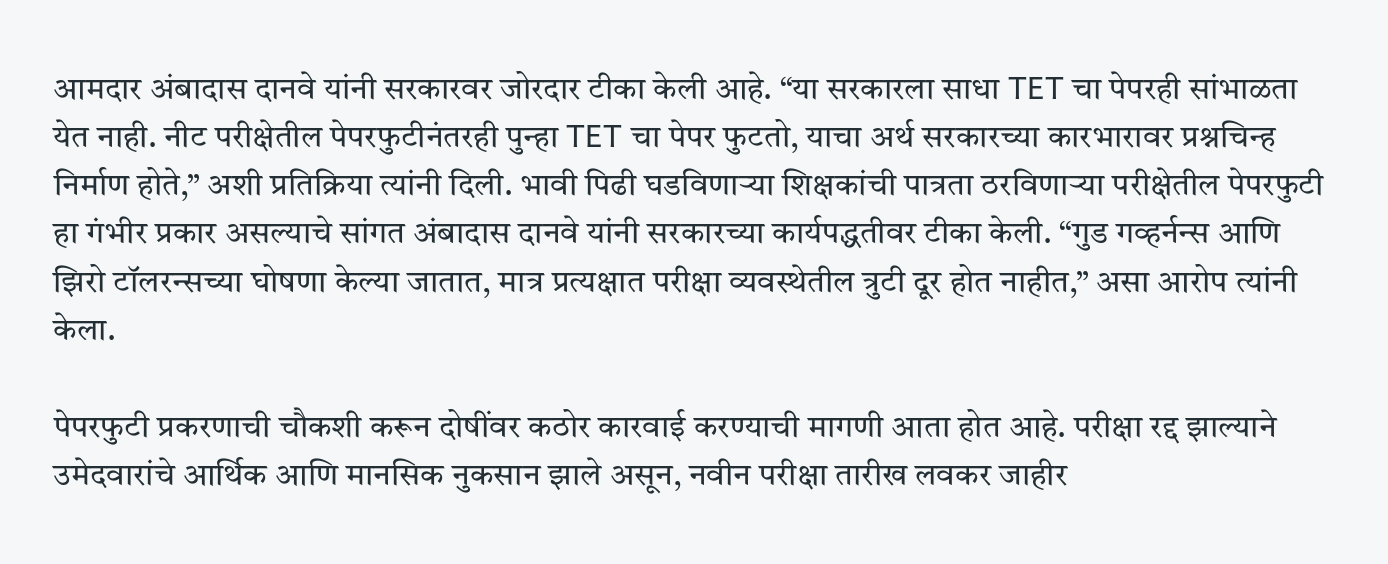आमदार अंबादास दानवे यांनी सरकारवर जोरदार टीका केली आहे. “या सरकारला साधा TET चा पेपरही सांभाळता येत नाही. नीट परीक्षेतील पेपरफुटीनंतरही पुन्हा TET चा पेपर फुटतो, याचा अर्थ सरकारच्या कारभारावर प्रश्नचिन्ह निर्माण होते,” अशी प्रतिक्रिया त्यांनी दिली. भावी पिढी घडविणाऱ्या शिक्षकांची पात्रता ठरविणाऱ्या परीक्षेतील पेपरफुटी हा गंभीर प्रकार असल्याचे सांगत अंबादास दानवे यांनी सरकारच्या कार्यपद्धतीवर टीका केली. “गुड गव्हर्नन्स आणि झिरो टॉलरन्सच्या घोषणा केल्या जातात, मात्र प्रत्यक्षात परीक्षा व्यवस्थेतील त्रुटी दूर होत नाहीत,” असा आरोप त्यांनी केला.

पेपरफुटी प्रकरणाची चौकशी करून दोषींवर कठोर कारवाई करण्याची मागणी आता होत आहे. परीक्षा रद्द झाल्याने उमेदवारांचे आर्थिक आणि मानसिक नुकसान झाले असून, नवीन परीक्षा तारीख लवकर जाहीर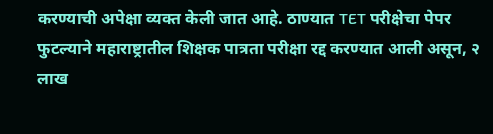करण्याची अपेक्षा व्यक्त केली जात आहे. ठाण्यात TET परीक्षेचा पेपर फुटल्याने महाराष्ट्रातील शिक्षक पात्रता परीक्षा रद्द करण्यात आली असून, २ लाख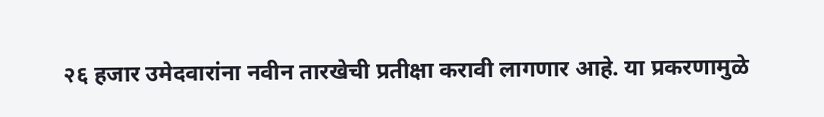२६ हजार उमेदवारांना नवीन तारखेची प्रतीक्षा करावी लागणार आहे. या प्रकरणामुळे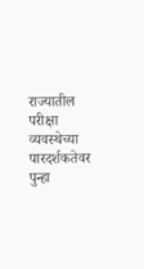राज्यातील परीक्षा व्यवस्थेच्या पारदर्शकतेवर पुन्हा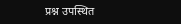प्रश्न उपस्थित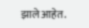झाले आहेत.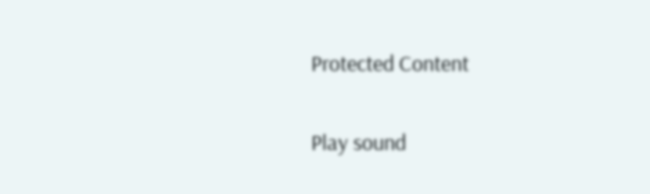Protected Content

Play sound